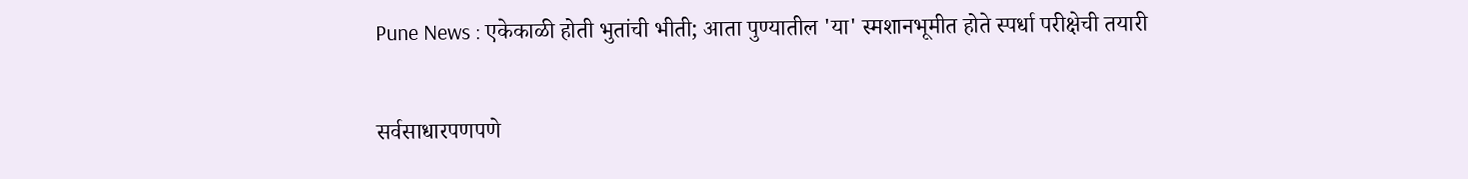Pune News : एकेकाळी होती भुतांची भीती; आता पुण्यातील 'या' स्मशानभूमीत होते स्पर्धा परीक्षेची तयारी

सर्वसाधारपणपणे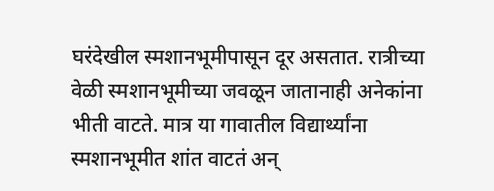घरंदेखील स्मशानभूमीपासून दूर असतात. रात्रीच्या वेळी स्मशानभूमीच्या जवळून जातानाही अनेकांना भीती वाटते. मात्र या गावातील विद्यार्थ्यांना स्मशानभूमीत शांत वाटतं अन्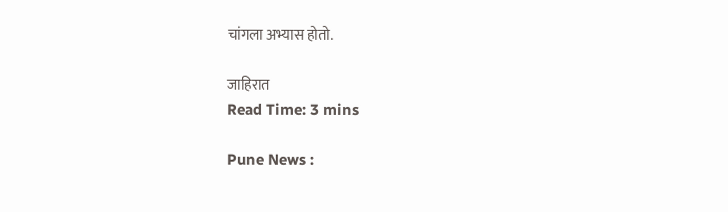चांगला अभ्यास होतो.

जाहिरात
Read Time: 3 mins

Pune News :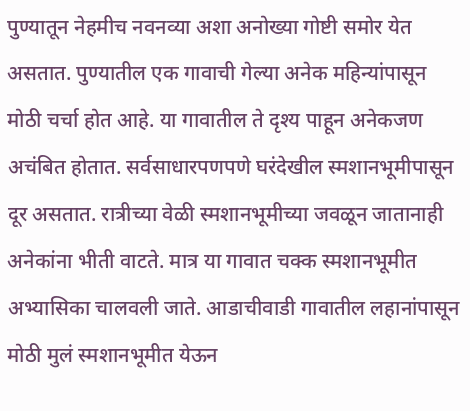पुण्यातून नेहमीच नवनव्या अशा अनोख्या गोष्टी समोर येत असतात. पुण्यातील एक गावाची गेल्या अनेक महिन्यांपासून मोठी चर्चा होत आहे. या गावातील ते दृश्य पाहून अनेकजण अचंबित होतात. सर्वसाधारपणपणे घरंदेखील स्मशानभूमीपासून दूर असतात. रात्रीच्या वेळी स्मशानभूमीच्या जवळून जातानाही अनेकांना भीती वाटते. मात्र या गावात चक्क स्मशानभूमीत अभ्यासिका चालवली जाते. आडाचीवाडी गावातील लहानांपासून मोठी मुलं स्मशानभूमीत येऊन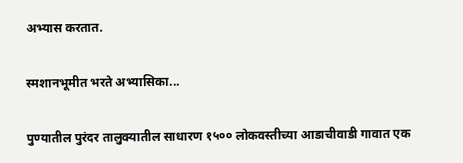अभ्यास करतात.

स्मशानभूमीत भरते अभ्यासिका...

पुण्यातील पुरंदर तालुक्यातील साधारण १५०० लोकवस्तीच्या आडाचीवाडी गावात एक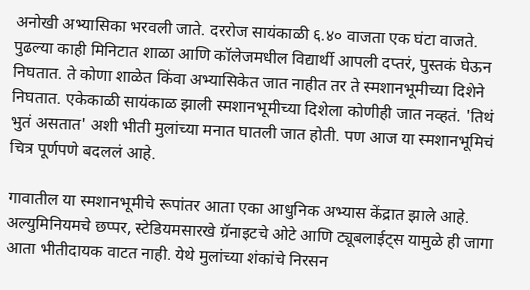अनोखी अभ्यासिका भरवली जाते. दररोज सायंकाळी ६.४० वाजता एक घंटा वाजते. पुढल्या काही मिनिटात शाळा आणि कॉलेजमधील विद्यार्थी आपली दप्तरं, पुस्तकं घेऊन निघतात. ते कोणा शाळेत किंवा अभ्यासिकेत जात नाहीत तर ते स्मशानभूमीच्या दिशेने निघतात. एकेकाळी सायंकाळ झाली स्मशानभूमीच्या दिशेला कोणीही जात नव्हतं. 'तिथं भुतं असतात' अशी भीती मुलांच्या मनात घातली जात होती. पण आज या स्मशानभूमिचं चित्र पूर्णपणे बदललं आहे.

गावातील या स्मशानभूमीचे रूपांतर आता एका आधुनिक अभ्यास केंद्रात झाले आहे. अल्युमिनियमचे छप्पर, स्टेडियमसारखे ग्रॅनाइटचे ओटे आणि ट्यूबलाईट्स यामुळे ही जागा आता भीतीदायक वाटत नाही. येथे मुलांच्या शंकांचे निरसन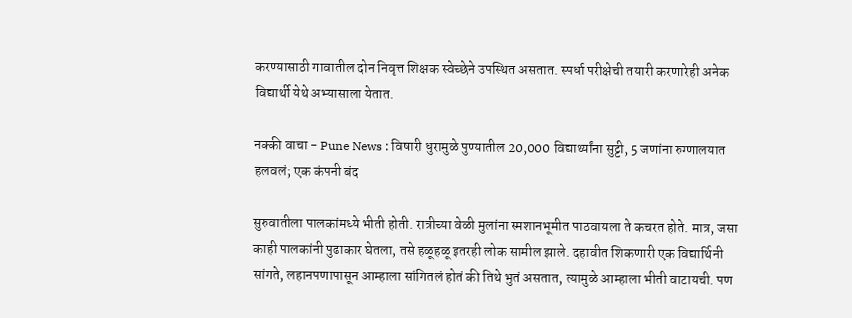करण्यासाठी गावातील दोन निवृत्त शिक्षक स्वेच्छेने उपस्थित असतात. स्पर्धा परीक्षेची तयारी करणारेही अनेक विद्यार्थी येथे अभ्यासाला येतात.

नक्की वाचा - Pune News : विषारी धुरामुळे पुण्यातील 20,000 विद्यार्थ्यांना सुट्टी, 5 जणांना रुग्णालयात हलवलं; एक कंपनी बंद

सुरुवातीला पालकांमध्ये भीती होती. रात्रीच्या वेळी मुलांना स्मशानभूमीत पाठवायला ते कचरत होते. मात्र, जसा काही पालकांनी पुढाकार घेतला, तसे हळूहळू इतरही लोक सामील झाले. दहावीत शिकणारी एक विद्यार्थिनी सांगते, लहानपणापासून आम्हाला सांगितलं होतं की तिथे भुतं असतात, त्यामुळे आम्हाला भीती वाटायची. पण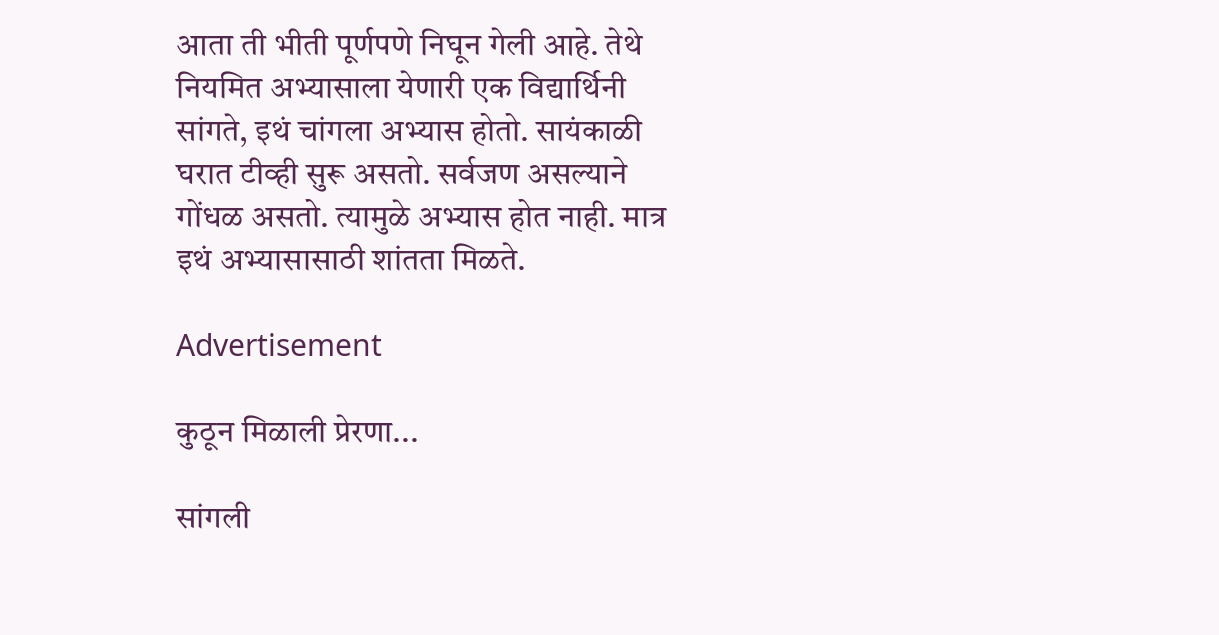आता ती भीती पूर्णपणे निघून गेली आहे. तेथे नियमित अभ्यासाला येणारी एक विद्यार्थिनी सांगते, इथं चांगला अभ्यास होतो. सायंकाळी घरात टीव्ही सुरू असतो. सर्वजण असल्याने गोंधळ असतो. त्यामुळे अभ्यास होत नाही. मात्र इथं अभ्यासासाठी शांतता मिळते.

Advertisement

कुठून मिळाली प्रेरणा...

सांगली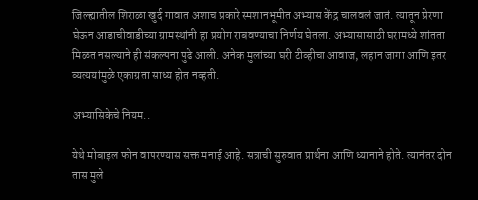जिल्ह्यातील शिराळा खुर्द गावात अशाच प्रकारे स्मशानभूमीत अभ्यास केंद्र चालवलं जातं. त्यातून प्रेरणा घेऊन आडाचीवाडीच्या ग्रामस्थांनी हा प्रयोग राबवण्याचा निर्णय घेतला. अभ्यासासाठी घरामध्ये शांतता मिळत नसल्याने ही संकल्पना पुढे आली. अनेक मुलांच्या घरी टीव्हीचा आवाज, लहान जागा आणि इतर व्यत्ययांमुळे एकाग्रता साध्य होत नव्हती.

अभ्यासिकेचे नियम..

येथे मोबाइल फोन वापरण्यास सक्त मनाई आहे. सत्राची सुरुवात प्रार्थना आणि ध्यानाने होते. त्यानंतर दोन तास मुले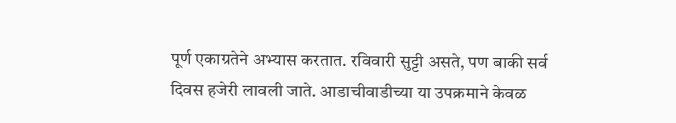पूर्ण एकाग्रतेने अभ्यास करतात. रविवारी सुट्टी असते, पण बाकी सर्व दिवस हजेरी लावली जाते. आडाचीवाडीच्या या उपक्रमाने केवळ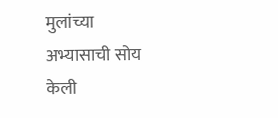मुलांच्या अभ्यासाची सोय केली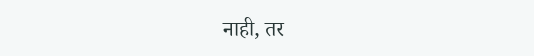नाही, तर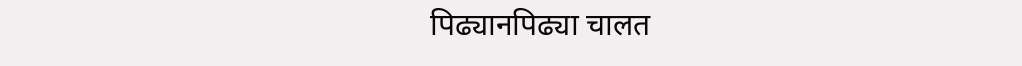पिढ्यानपिढ्या चालत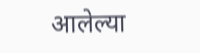आलेल्या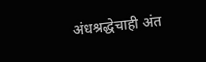अंधश्रद्धेचाही अंत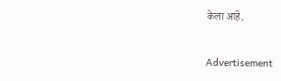केला आहे.

Advertisement